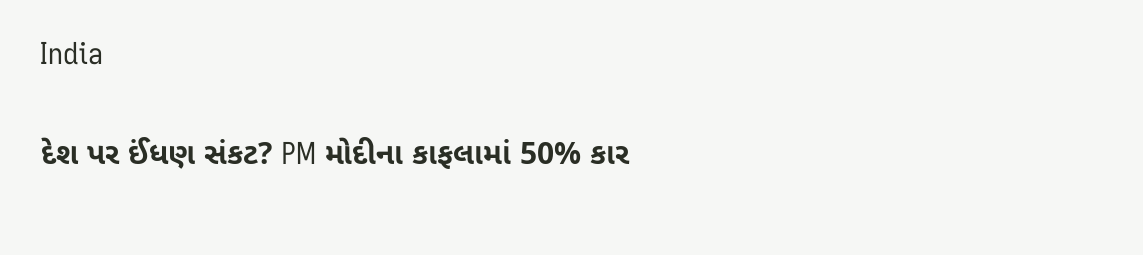India

દેશ પર ઈંધણ સંકટ? PM મોદીના કાફલામાં 50% કાર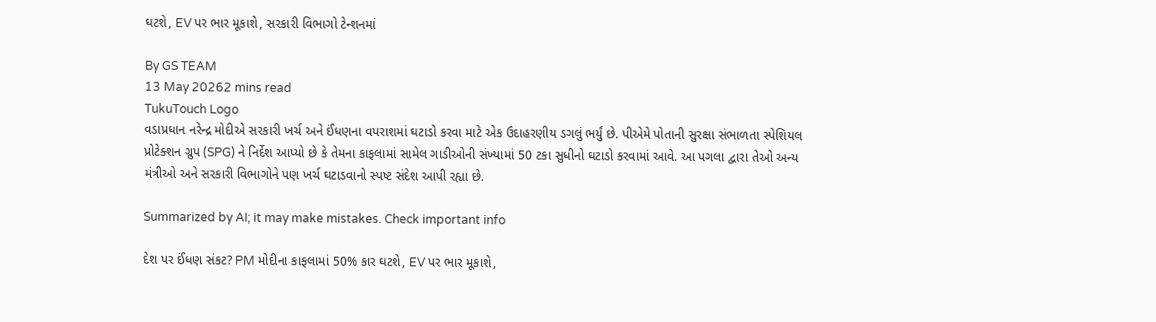ઘટશે, EV પર ભાર મૂકાશે, સરકારી વિભાગો ટેન્શનમાં

By GS TEAM
13 May 20262 mins read
TukuTouch Logo
વડાપ્રધાન નરેન્દ્ર મોદીએ સરકારી ખર્ચ અને ઈંધણના વપરાશમાં ઘટાડો કરવા માટે એક ઉદાહરણીય ડગલું ભર્યું છે. પીએમે પોતાની સુરક્ષા સંભાળતા સ્પેશિયલ પ્રોટેક્શન ગ્રુપ (SPG) ને નિર્દેશ આપ્યો છે કે તેમના કાફલામાં સામેલ ગાડીઓની સંખ્યામાં 50 ટકા સુધીનો ઘટાડો કરવામાં આવે. આ પગલા દ્વારા તેઓ અન્ય મંત્રીઓ અને સરકારી વિભાગોને પણ ખર્ચ ઘટાડવાનો સ્પષ્ટ સંદેશ આપી રહ્યા છે.

Summarized by AI; it may make mistakes. Check important info

દેશ પર ઈંધણ સંકટ? PM મોદીના કાફલામાં 50% કાર ઘટશે, EV પર ભાર મૂકાશે,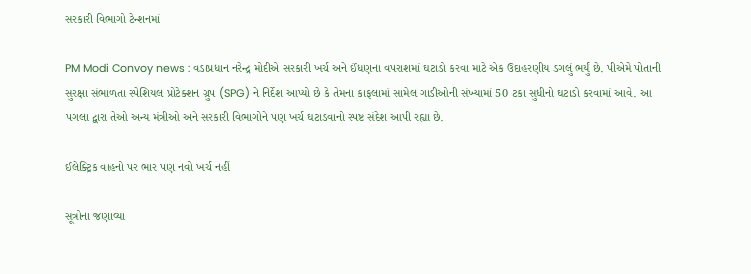સરકારી વિભાગો ટેન્શનમાં

PM Modi Convoy news : વડાપ્રધાન નરેન્દ્ર મોદીએ સરકારી ખર્ચ અને ઈંધણના વપરાશમાં ઘટાડો કરવા માટે એક ઉદાહરણીય ડગલું ભર્યું છે. પીએમે પોતાની સુરક્ષા સંભાળતા સ્પેશિયલ પ્રોટેક્શન ગ્રુપ (SPG) ને નિર્દેશ આપ્યો છે કે તેમના કાફલામાં સામેલ ગાડીઓની સંખ્યામાં 50 ટકા સુધીનો ઘટાડો કરવામાં આવે. આ પગલા દ્વારા તેઓ અન્ય મંત્રીઓ અને સરકારી વિભાગોને પણ ખર્ચ ઘટાડવાનો સ્પષ્ટ સંદેશ આપી રહ્યા છે.

ઈલેક્ટ્રિક વાહનો પર ભાર પણ નવો ખર્ચ નહીં

સૂત્રોના જણાવ્યા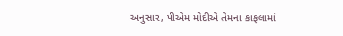અનુસાર, પીએમ મોદીએ તેમના કાફલામાં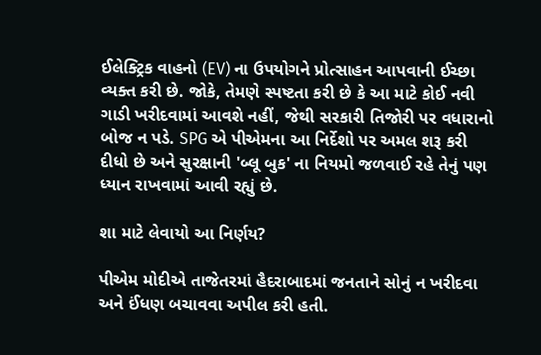ઈલેક્ટ્રિક વાહનો (EV) ના ઉપયોગને પ્રોત્સાહન આપવાની ઈચ્છા વ્યક્ત કરી છે. જોકે, તેમણે સ્પષ્ટતા કરી છે કે આ માટે કોઈ નવી ગાડી ખરીદવામાં આવશે નહીં, જેથી સરકારી તિજોરી પર વધારાનો બોજ ન પડે. SPG એ પીએમના આ નિર્દેશો પર અમલ શરૂ કરી દીધો છે અને સુરક્ષાની 'બ્લૂ બુક' ના નિયમો જળવાઈ રહે તેનું પણ ધ્યાન રાખવામાં આવી રહ્યું છે.

શા માટે લેવાયો આ નિર્ણય?

પીએમ મોદીએ તાજેતરમાં હૈદરાબાદમાં જનતાને સોનું ન ખરીદવા અને ઈંધણ બચાવવા અપીલ કરી હતી.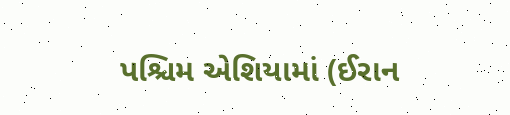પશ્ચિમ એશિયામાં (ઈરાન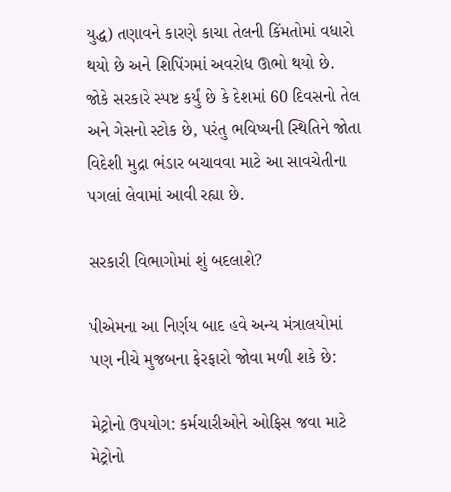યુદ્ધ) તણાવને કારણે કાચા તેલની કિંમતોમાં વધારો થયો છે અને શિપિંગમાં અવરોધ ઊભો થયો છે. જોકે સરકારે સ્પષ્ટ કર્યું છે કે દેશમાં 60 દિવસનો તેલ અને ગેસનો સ્ટોક છે, પરંતુ ભવિષ્યની સ્થિતિને જોતા વિદેશી મુદ્રા ભંડાર બચાવવા માટે આ સાવચેતીના પગલાં લેવામાં આવી રહ્યા છે.

સરકારી વિભાગોમાં શું બદલાશે?

પીએમના આ નિર્ણય બાદ હવે અન્ય મંત્રાલયોમાં પણ નીચે મુજબના ફેરફારો જોવા મળી શકે છે:

મેટ્રોનો ઉપયોગ: કર્મચારીઓને ઓફિસ જવા માટે મેટ્રોનો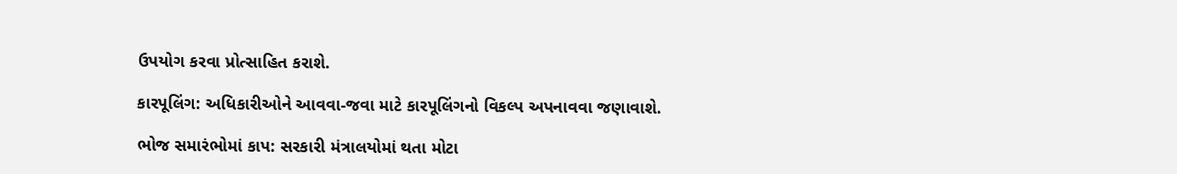ઉપયોગ કરવા પ્રોત્સાહિત કરાશે.

કારપૂલિંગ: અધિકારીઓને આવવા-જવા માટે કારપૂલિંગનો વિકલ્પ અપનાવવા જણાવાશે.

ભોજ સમારંભોમાં કાપ: સરકારી મંત્રાલયોમાં થતા મોટા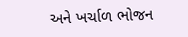અને ખર્ચાળ ભોજન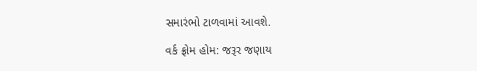સમારંભો ટાળવામાં આવશે.

વર્ક ફ્રોમ હોમ: જરૂર જણાય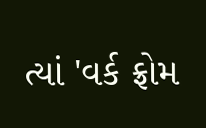ત્યાં 'વર્ક ફ્રોમ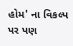હોમ' ના વિકલ્પ પર પણ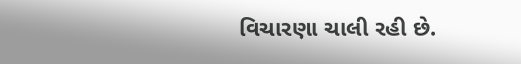વિચારણા ચાલી રહી છે.